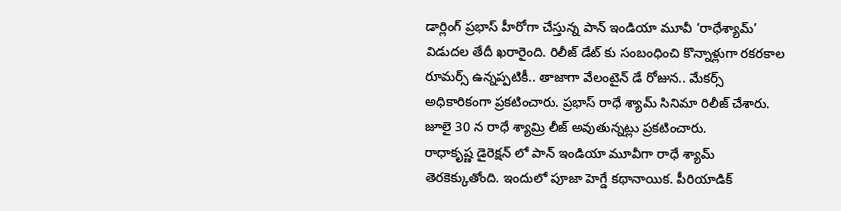డార్లింగ్ ప్రభాస్ హీరోగా చేస్తున్న పాన్ ఇండియా మూవీ ‘రాధేశ్యామ్’ విడుదల తేదీ ఖరారైంది. రిలీజ్ డేట్ కు సంబంధించి కొన్నాళ్లుగా రకరకాల రూమర్స్ ఉన్నప్పటికీ.. తాజాగా వేలంటైన్ డే రోజున.. మేకర్స్ అధికారికంగా ప్రకటించారు. ప్రభాస్ రాధే శ్యామ్ సినిమా రిలీజ్ చేశారు. జూలై 30 న రాధే శ్యామ్రి లీజ్ అవుతున్నట్లు ప్రకటించారు.
రాధాకృష్ణ డైరెక్షన్ లో పాన్ ఇండియా మూవీగా రాధే శ్యామ్ తెరకెక్కుతోంది. ఇందులో పూజా హెగ్డే కథానాయిక. పీరియాడిక్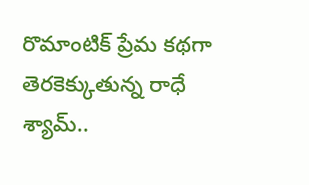రొమాంటిక్ ప్రేమ కథగా తెరకెక్కుతున్న రాధే శ్యామ్..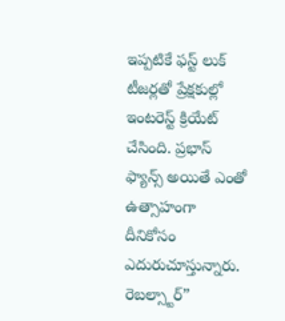ఇప్పటికే ఫస్ట్ లుక్ టీజర్లతో ప్రేక్షకుల్లో ఇంటరెస్ట్ క్రియేట్ చేసింది. ప్రభాస్ ఫ్యాన్స్ అయితే ఎంతో ఉత్సాహంగా దీనికోసం ఎదురుచూస్తున్నారు.
రెబల్స్టార్”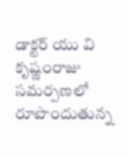డాక్టర్ యు వి కృష్ణంరాజు సమర్పణలో రూపొందుతున్న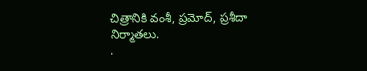చిత్రానికి వంశీ, ప్రమోద్, ప్రశీదా నిర్మాతలు.
.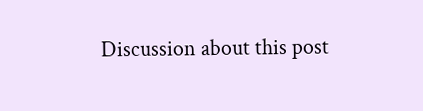Discussion about this post